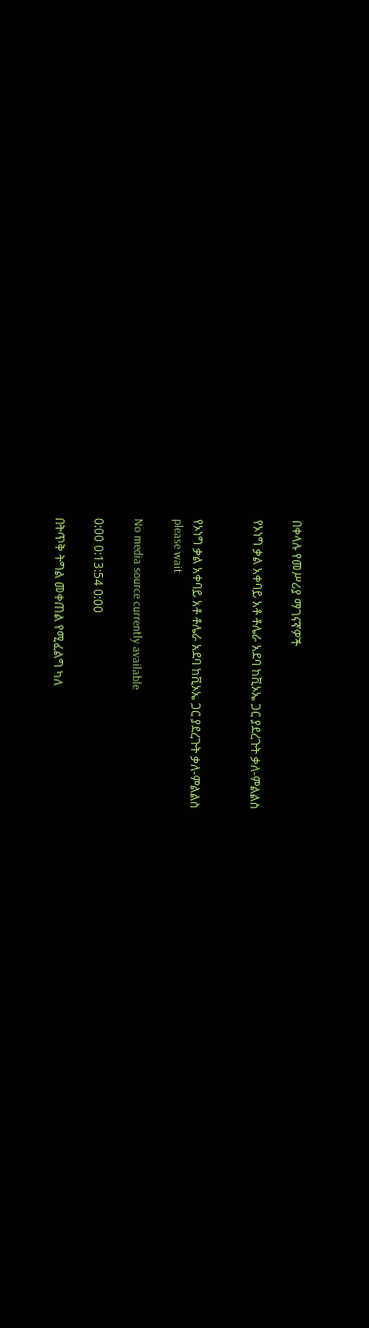በቀላሉ የመሥሪያ ማገናኛዎች

የኦነግ ቃል አቀባይ አቶ ቶሌራ አደባ ከቪኦኤ ጋር ያደረጉት ቃለ-ምልልስ


የኦነግ ቃል አቀባይ አቶ ቶሌራ አደባ ከቪኦኤ ጋር ያደረጉት ቃለ-ምልልስ
please wait

No media source currently available

0:00 0:13:54 0:00

በትጥቅ ትግል መቀጠል የሚፈልግ ካለ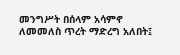መንግሥት በሰላም አሳምኖ ለመመለስ ጥረት ማድረግ አለበት፤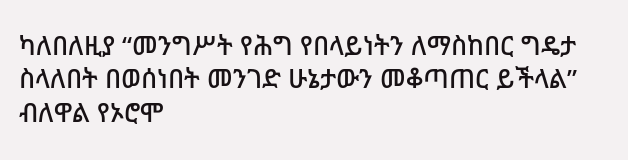ካለበለዚያ “መንግሥት የሕግ የበላይነትን ለማስከበር ግዴታ ስላለበት በወሰነበት መንገድ ሁኔታውን መቆጣጠር ይችላል” ብለዋል የኦሮሞ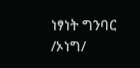ነፃነት ግንባር /ኦነግ/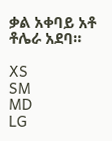ቃል አቀባይ አቶ ቶሌራ አደባ።

XS
SM
MD
LG